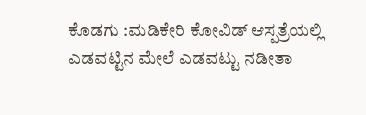ಕೊಡಗು :ಮಡಿಕೇರಿ ಕೋವಿಡ್ ಆಸ್ಪತ್ರೆಯಲ್ಲಿ ಎಡವಟ್ಟಿನ ಮೇಲೆ ಎಡವಟ್ಟು ನಡೀತಾ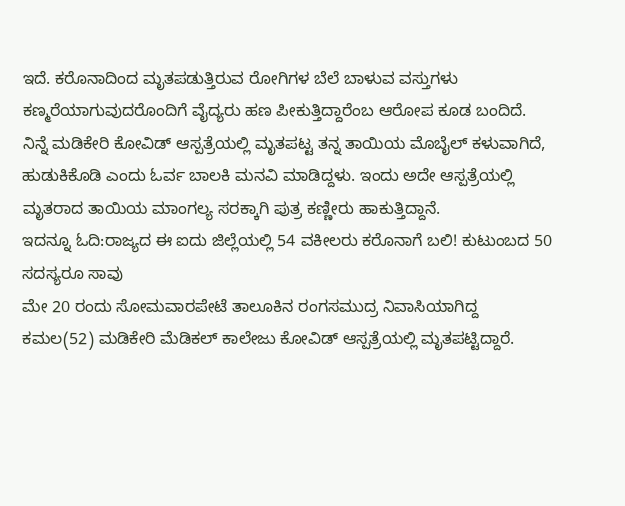ಇದೆ. ಕರೊನಾದಿಂದ ಮೃತಪಡುತ್ತಿರುವ ರೋಗಿಗಳ ಬೆಲೆ ಬಾಳುವ ವಸ್ತುಗಳು ಕಣ್ಮರೆಯಾಗುವುದರೊಂದಿಗೆ ವೈದ್ಯರು ಹಣ ಪೀಕುತ್ತಿದ್ದಾರೆಂಬ ಆರೋಪ ಕೂಡ ಬಂದಿದೆ.
ನಿನ್ನೆ ಮಡಿಕೇರಿ ಕೋವಿಡ್ ಆಸ್ಪತ್ರೆಯಲ್ಲಿ ಮೃತಪಟ್ಟ ತನ್ನ ತಾಯಿಯ ಮೊಬೈಲ್ ಕಳುವಾಗಿದೆ, ಹುಡುಕಿಕೊಡಿ ಎಂದು ಓರ್ವ ಬಾಲಕಿ ಮನವಿ ಮಾಡಿದ್ದಳು. ಇಂದು ಅದೇ ಆಸ್ಪತ್ರೆಯಲ್ಲಿ ಮೃತರಾದ ತಾಯಿಯ ಮಾಂಗಲ್ಯ ಸರಕ್ಕಾಗಿ ಪುತ್ರ ಕಣ್ಣೀರು ಹಾಕುತ್ತಿದ್ದಾನೆ.
ಇದನ್ನೂ ಓದಿ:ರಾಜ್ಯದ ಈ ಐದು ಜಿಲ್ಲೆಯಲ್ಲಿ 54 ವಕೀಲರು ಕರೊನಾಗೆ ಬಲಿ! ಕುಟುಂಬದ 50 ಸದಸ್ಯರೂ ಸಾವು
ಮೇ 20 ರಂದು ಸೋಮವಾರಪೇಟೆ ತಾಲೂಕಿನ ರಂಗಸಮುದ್ರ ನಿವಾಸಿಯಾಗಿದ್ದ ಕಮಲ(52) ಮಡಿಕೇರಿ ಮೆಡಿಕಲ್ ಕಾಲೇಜು ಕೋವಿಡ್ ಆಸ್ಪತ್ರೆಯಲ್ಲಿ ಮೃತಪಟ್ಟಿದ್ದಾರೆ.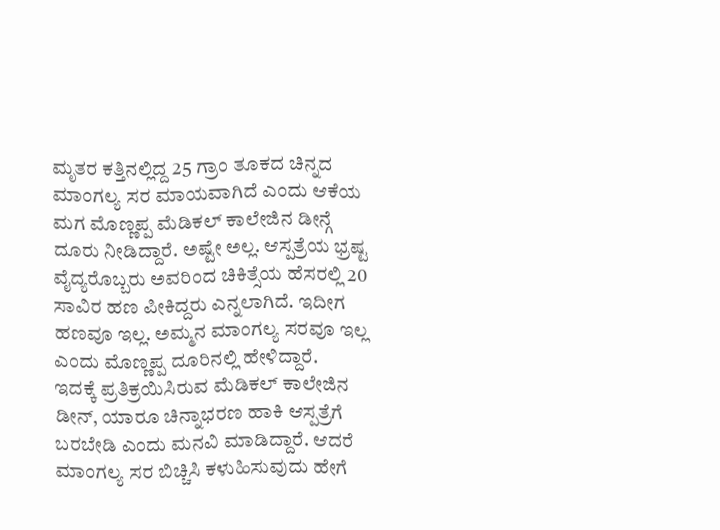ಮೃತರ ಕತ್ತಿನಲ್ಲಿದ್ದ 25 ಗ್ರಾಂ ತೂಕದ ಚಿನ್ನದ ಮಾಂಗಲ್ಯ ಸರ ಮಾಯವಾಗಿದೆ ಎಂದು ಆಕೆಯ ಮಗ ಮೊಣ್ಣಪ್ಪ ಮೆಡಿಕಲ್ ಕಾಲೇಜಿನ ಡೀನ್ಗೆ ದೂರು ನೀಡಿದ್ದಾರೆ. ಅಷ್ಟೇ ಅಲ್ಲ. ಆಸ್ಪತ್ರೆಯ ಭ್ರಷ್ಟ ವೈದ್ಯರೊಬ್ಬರು ಅವರಿಂದ ಚಿಕಿತ್ಸೆಯ ಹೆಸರಲ್ಲಿ 20 ಸಾವಿರ ಹಣ ಪೀಕಿದ್ದರು ಎನ್ನಲಾಗಿದೆ. ಇದೀಗ ಹಣವೂ ಇಲ್ಲ. ಅಮ್ಮನ ಮಾಂಗಲ್ಯ ಸರವೂ ಇಲ್ಲ ಎಂದು ಮೊಣ್ಣಪ್ಪ ದೂರಿನಲ್ಲಿ ಹೇಳಿದ್ದಾರೆ.
ಇದಕ್ಕೆ ಪ್ರತಿಕ್ರಯಿಸಿರುವ ಮೆಡಿಕಲ್ ಕಾಲೇಜಿನ ಡೀನ್, ಯಾರೂ ಚಿನ್ನಾಭರಣ ಹಾಕಿ ಆಸ್ಪತ್ರೆಗೆ ಬರಬೇಡಿ ಎಂದು ಮನವಿ ಮಾಡಿದ್ದಾರೆ. ಆದರೆ ಮಾಂಗಲ್ಯ ಸರ ಬಿಚ್ಚಿಸಿ ಕಳುಹಿಸುವುದು ಹೇಗೆ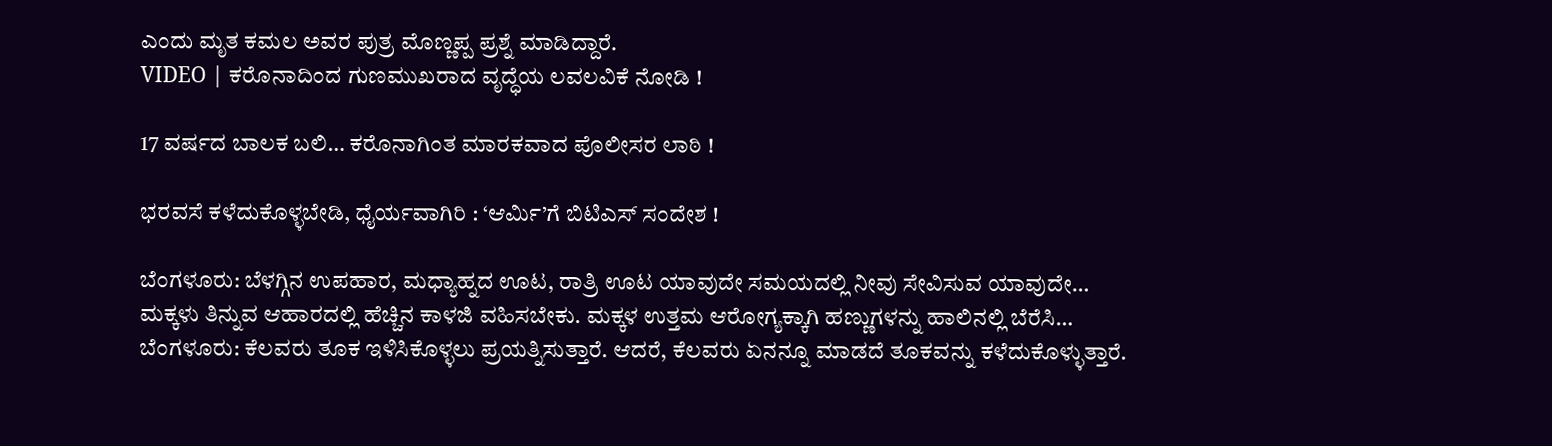ಎಂದು ಮೃತ ಕಮಲ ಅವರ ಪುತ್ರ ಮೊಣ್ಣಪ್ಪ ಪ್ರಶ್ನೆ ಮಾಡಿದ್ದಾರೆ.
VIDEO | ಕರೊನಾದಿಂದ ಗುಣಮುಖರಾದ ವೃದ್ಧೆಯ ಲವಲವಿಕೆ ನೋಡಿ !

17 ವರ್ಷದ ಬಾಲಕ ಬಲಿ… ಕರೊನಾಗಿಂತ ಮಾರಕವಾದ ಪೊಲೀಸರ ಲಾಠಿ !

ಭರವಸೆ ಕಳೆದುಕೊಳ್ಳಬೇಡಿ, ಧೈರ್ಯವಾಗಿರಿ : ‘ಆರ್ಮಿ’ಗೆ ಬಿಟಿಎಸ್ ಸಂದೇಶ !

ಬೆಂಗಳೂರು: ಬೆಳಗ್ಗಿನ ಉಪಹಾರ, ಮಧ್ಯಾಹ್ನದ ಊಟ, ರಾತ್ರಿ ಊಟ ಯಾವುದೇ ಸಮಯದಲ್ಲಿ ನೀವು ಸೇವಿಸುವ ಯಾವುದೇ…
ಮಕ್ಕಳು ತಿನ್ನುವ ಆಹಾರದಲ್ಲಿ ಹೆಚ್ಚಿನ ಕಾಳಜಿ ವಹಿಸಬೇಕು. ಮಕ್ಕಳ ಉತ್ತಮ ಆರೋಗ್ಯಕ್ಕಾಗಿ ಹಣ್ಣುಗಳನ್ನು ಹಾಲಿನಲ್ಲಿ ಬೆರೆಸಿ…
ಬೆಂಗಳೂರು: ಕೆಲವರು ತೂಕ ಇಳಿಸಿಕೊಳ್ಳಲು ಪ್ರಯತ್ನಿಸುತ್ತಾರೆ. ಆದರೆ, ಕೆಲವರು ಏನನ್ನೂ ಮಾಡದೆ ತೂಕವನ್ನು ಕಳೆದುಕೊಳ್ಳುತ್ತಾರೆ.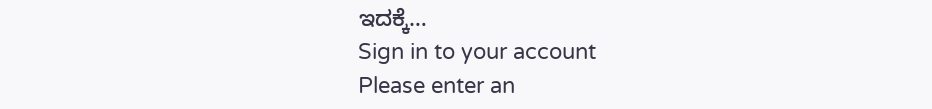ಇದಕ್ಕೆ…
Sign in to your account
Please enter an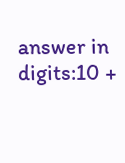answer in digits:10 +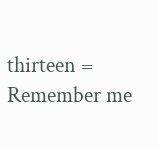thirteen =
Remember me